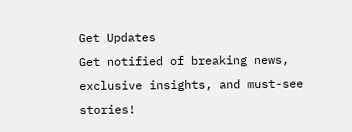Get Updates
Get notified of breaking news, exclusive insights, and must-see stories!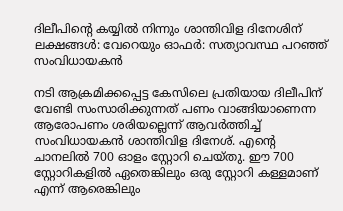ദിലീപിന്റെ കയ്യില്‍ നിന്നും ശാന്തിവിള ദിനേശിന് ലക്ഷങ്ങള്‍: വേറെയും ഓഫർ: സത്യാവസ്ഥ പറഞ്ഞ് സംവിധായകന്‍

നടി ആക്രമിക്കപ്പെട്ട കേസിലെ പ്രതിയായ ദിലീപിന് വേണ്ടി സംസാരിക്കുന്നത് പണം വാങ്ങിയാണെന്ന ആരോപണം ശരിയല്ലെന്ന് ആവർത്തിച്ച് സംവിധായകന്‍ ശാന്തിവിള ദിനേശ്. എന്റെ ചാനലിൽ 700 ഓളം സ്റ്റോറി ചെയ്തു. ഈ 700 സ്റ്റോറികളിൽ ഏതെങ്കിലും ഒരു സ്റ്റോറി കള്ളമാണ് എന്ന് ആരെങ്കിലും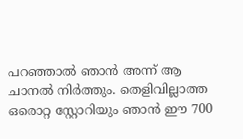പറഞ്ഞാൽ ഞാൻ അന്ന് ആ ചാനൽ നിർത്തും. തെളിവില്ലാത്ത ഒരൊറ്റ സ്റ്റോറിയും ഞാൻ ഈ 700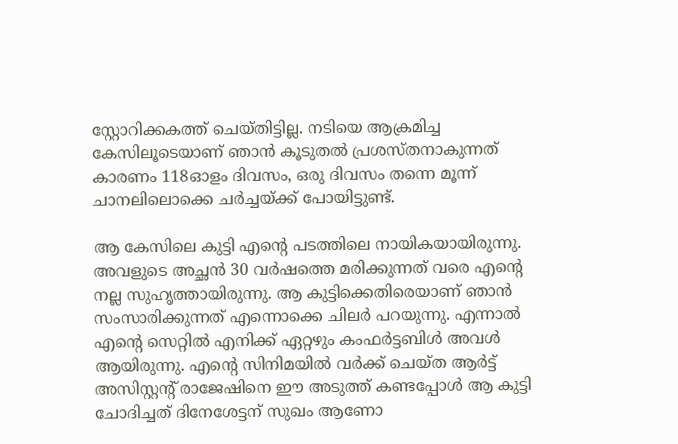സ്റ്റോറിക്കകത്ത് ചെയ്തിട്ടില്ല. നടിയെ ആക്രമിച്ച കേസിലൂടെയാണ് ഞാൻ കൂടുതൽ പ്രശസ്തനാകുന്നത് കാരണം 118ഓളം ദിവസം, ഒരു ദിവസം തന്നെ മൂന്ന് ചാനലിലൊക്കെ ചർച്ചയ്ക്ക് പോയിട്ടുണ്ട്.

ആ കേസിലെ കുട്ടി എന്റെ പടത്തിലെ നായികയായിരുന്നു. അവളുടെ അച്ഛൻ 30 വർഷത്തെ മരിക്കുന്നത് വരെ എന്റെ നല്ല സുഹൃത്തായിരുന്നു. ആ കുട്ടിക്കെതിരെയാണ് ഞാന്‍ സംസാരിക്കുന്നത് എന്നൊക്കെ ചിലർ പറയുന്നു. എന്നാല്‍ എന്റെ സെറ്റിൽ എനിക്ക് ഏറ്റഴും കംഫർട്ടബിൾ അവള്‍ ആയിരുന്നു. എന്റെ സിനിമയിൽ വർക്ക് ചെയ്ത ആർട്ട് അസിസ്റ്റന്റ് രാജേഷിനെ ഈ അടുത്ത് കണ്ടപ്പോള്‍ ആ കുട്ടി ചോദിച്ചത് ദിനേശേട്ടന് സുഖം ആണോ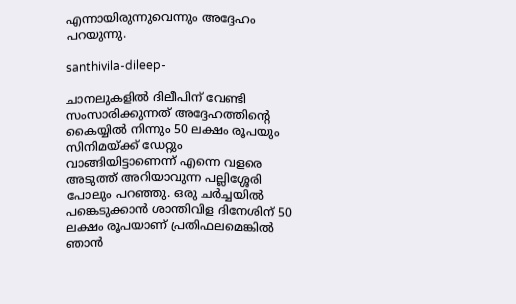എന്നായിരുന്നുവെന്നും അദ്ദേഹം പറയുന്നു.

santhivila-dileep-

ചാനലുകളില്‍ ദിലീപിന് വേണ്ടി സംസാരിക്കുന്നത് അദ്ദേഹത്തിന്റെ കൈയ്യില്‍ നിന്നും 50 ലക്ഷം രൂപയും സിനിമയ്ക്ക് ഡേറ്റും വാങ്ങിയിട്ടാണെന്ന് എന്നെ വളരെ അടുത്ത് അറിയാവുന്ന പല്ലിശ്ശേരി പോലും പറഞ്ഞു. ഒരു ചർച്ചയില്‍ പങ്കെടുക്കാന്‍ ശാന്തിവിള ദിനേശിന് 50 ലക്ഷം രൂപയാണ് പ്രതിഫലമെങ്കില്‍ ഞാന്‍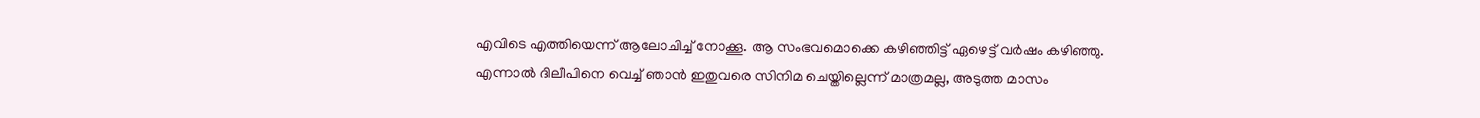എവിടെ എത്തിയെന്ന് ആലോചിച്ച് നോക്കൂ. ആ സംഭവമൊക്കെ കഴിഞ്ഞിട്ട് ഏഴെട്ട് വർഷം കഴിഞ്ഞു. എന്നാല്‍ ദിലീപിനെ വെച്ച് ഞാന്‍ ഇതുവരെ സിനിമ ചെയ്തില്ലെന്ന് മാത്രമല്ല, അടുത്ത മാസം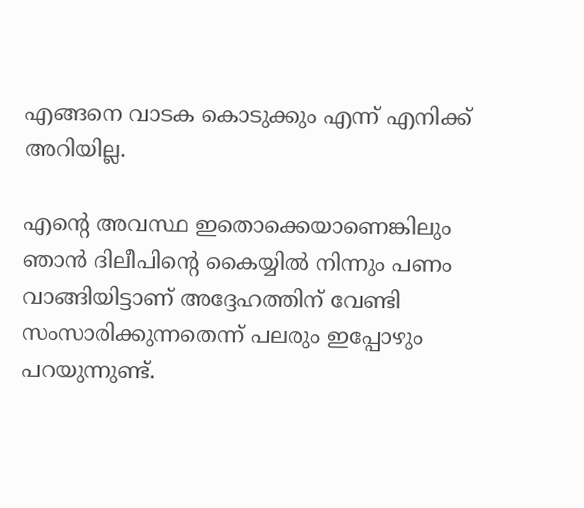എങ്ങനെ വാടക കൊടുക്കും എന്ന് എനിക്ക് അറിയില്ല.

എൻ്റെ അവസ്ഥ ഇതൊക്കെയാണെങ്കിലും ഞാന്‍ ദിലീപിന്റെ കൈയ്യില്‍ നിന്നും പണം വാങ്ങിയിട്ടാണ് അദ്ദേഹത്തിന് വേണ്ടി സംസാരിക്കുന്നതെന്ന് പലരും ഇപ്പോഴും പറയുന്നുണ്ട്.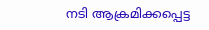നടി ആക്രമിക്കപ്പെട്ട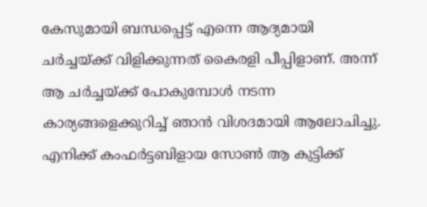കേസുമായി ബന്ധപ്പെട്ട് എന്നെ ആദ്യമായി ചർച്ചയ്ക്ക് വിളിക്കുന്നത് കൈരളി പീപ്പിളാണ്. അന്ന് ആ ചർച്ചയ്ക്ക് പോകുമ്പോള്‍ നടന്ന കാര്യങ്ങളെക്കുറിച്ച് ഞാന്‍ വിശദമായി ആലോചിച്ചു. എനിക്ക് കംഫർട്ടബിളായ സോണ്‍ ആ കുട്ടിക്ക്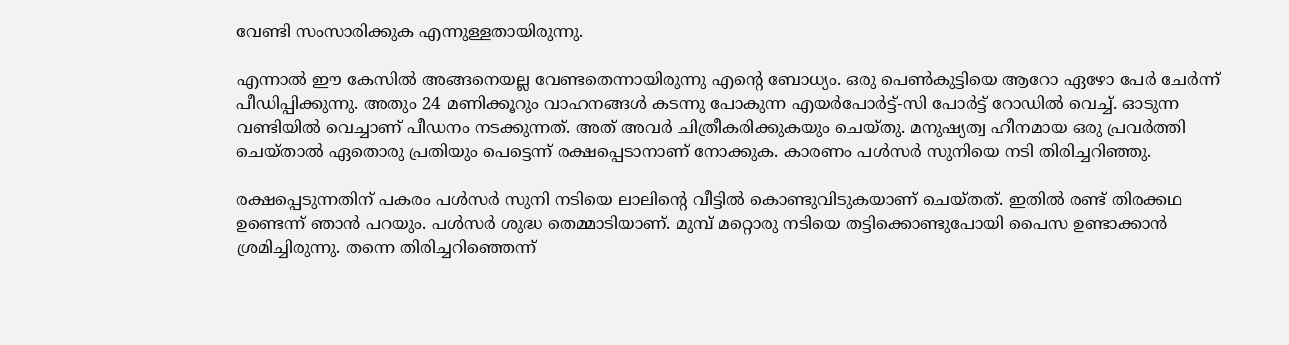വേണ്ടി സംസാരിക്കുക എന്നുള്ളതായിരുന്നു.

എന്നാല്‍ ഈ കേസില്‍ അങ്ങനെയല്ല വേണ്ടതെന്നായിരുന്നു എൻ്റെ ബോധ്യം. ഒരു പെണ്‍കുട്ടിയെ ആറോ ഏഴോ പേർ ചേർന്ന് പീഡിപ്പിക്കുന്നു. അതും 24 മണിക്കൂറും വാഹനങ്ങള്‍ കടന്നു പോകുന്ന എയർപോർട്ട്-സി പോർട്ട് റോഡില്‍ വെച്ച്. ഓടുന്ന വണ്ടിയില്‍ വെച്ചാണ് പീഡനം നടക്കുന്നത്. അത് അവർ ചിത്രീകരിക്കുകയും ചെയ്തു. മനുഷ്യത്വ ഹീനമായ ഒരു പ്രവർത്തി ചെയ്താല്‍ ഏതൊരു പ്രതിയും പെട്ടെന്ന് രക്ഷപ്പെടാനാണ് നോക്കുക. കാരണം പള്‍സർ സുനിയെ നടി തിരിച്ചറിഞ്ഞു.

രക്ഷപ്പെടുന്നതിന് പകരം പള്‍സർ സുനി നടിയെ ലാലിന്റെ വീട്ടില്‍ കൊണ്ടുവിടുകയാണ് ചെയ്തത്. ഇതില്‍ രണ്ട് തിരക്കഥ ഉണ്ടെന്ന് ഞാന്‍ പറയും. പള്‍സർ ശുദ്ധ തെമ്മാടിയാണ്. മുമ്പ് മറ്റൊരു നടിയെ തട്ടിക്കൊണ്ടുപോയി പൈസ ഉണ്ടാക്കാന്‍ ശ്രമിച്ചിരുന്നു. തന്നെ തിരിച്ചറിഞ്ഞെന്ന്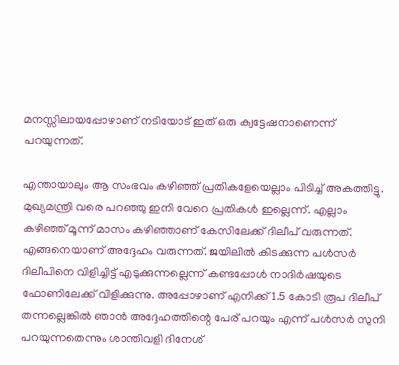മനസ്സിലായപ്പോഴാണ് നടിയോട് ഇത് ഒരു ക്വട്ടേഷനാണെന്ന് പറയുന്നത്.

എന്തായാലും ആ സംഭവം കഴിഞ്ഞ് പ്രതികളേയെല്ലാം പിടിച്ച് അകത്തിട്ടു. മുഖ്യമന്ത്രി വരെ പറഞ്ഞു ഇനി വേറെ പ്രതികള്‍ ഇല്ലെന്ന്. എല്ലാം കഴിഞ്ഞ് മൂന്ന് മാസം കഴിഞ്ഞാണ് കേസിലേക്ക് ദിലീപ് വരുന്നത്. എങ്ങനെയാണ് അദ്ദേഹം വരുന്നത്. ജയിലില്‍ കിടക്കുന്ന പള്‍സർ ദിലീപിനെ വിളിച്ചിട്ട് എടുക്കുന്നല്ലെന്ന് കണ്ടപ്പോള്‍ നാദിർഷയുടെ ഫോണിലേക്ക് വിളിക്കുന്നു. അപ്പോഴാണ് എനിക്ക് 1.5 കോടി രൂപ ദിലീപ് തന്നല്ലെങ്കില്‍ ഞാന്‍ അദ്ദേഹത്തിന്റെ പേര് പറയും എന്ന് പള്‍സർ സുനി പറയുന്നതെന്നും ശാന്തിവളി ദിനേശ്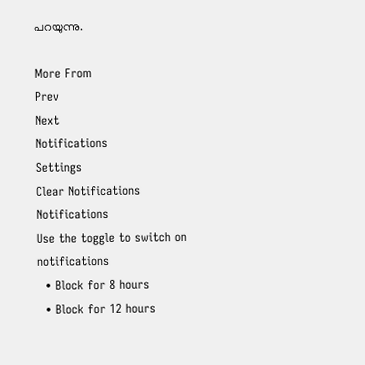പറയുന്നു.

More From
Prev
Next
Notifications
Settings
Clear Notifications
Notifications
Use the toggle to switch on notifications
  • Block for 8 hours
  • Block for 12 hours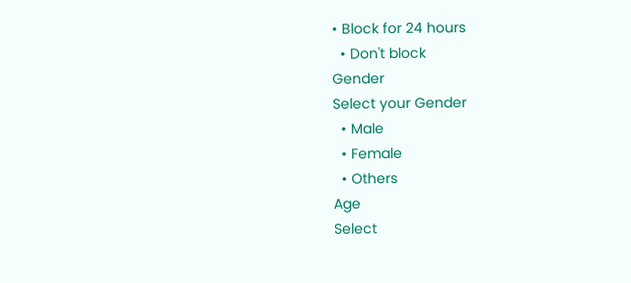• Block for 24 hours
  • Don't block
Gender
Select your Gender
  • Male
  • Female
  • Others
Age
Select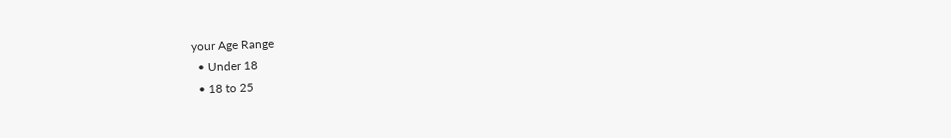your Age Range
  • Under 18
  • 18 to 25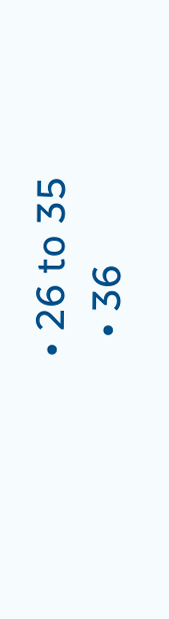• 26 to 35
  • 36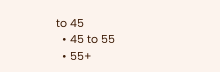to 45
  • 45 to 55
  • 55+